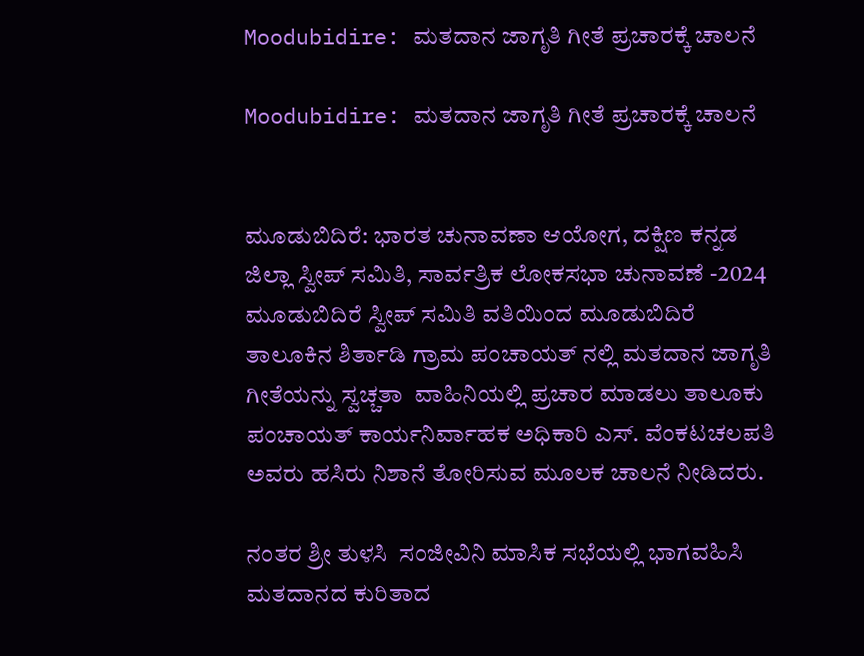Moodubidire: ಮತದಾನ ಜಾಗೃತಿ ಗೀತೆ ಪ್ರಚಾರಕ್ಕೆ ಚಾಲನೆ

Moodubidire: ಮತದಾನ ಜಾಗೃತಿ ಗೀತೆ ಪ್ರಚಾರಕ್ಕೆ ಚಾಲನೆ


ಮೂಡುಬಿದಿರೆ: ಭಾರತ ಚುನಾವಣಾ ಆಯೋಗ, ದಕ್ಷಿಣ ಕನ್ನಡ ಜಿಲ್ಲಾ ಸ್ವೀಪ್ ಸಮಿತಿ, ಸಾರ್ವತ್ರಿಕ ಲೋಕಸಭಾ ಚುನಾವಣೆ -2024 ಮೂಡುಬಿದಿರೆ ಸ್ವೀಪ್ ಸಮಿತಿ ವತಿಯಿಂದ ಮೂಡುಬಿದಿರೆ ತಾಲೂಕಿನ ಶಿರ್ತಾಡಿ ಗ್ರಾಮ ಪಂಚಾಯತ್ ನಲ್ಲಿ ಮತದಾನ ಜಾಗೃತಿ ಗೀತೆಯನ್ನು ಸ್ವಚ್ಚತಾ  ವಾಹಿನಿಯಲ್ಲಿ ಪ್ರಚಾರ ಮಾಡಲು ತಾಲೂಕು ಪಂಚಾಯತ್ ಕಾರ್ಯನಿರ್ವಾಹಕ ಅಧಿಕಾರಿ ಎಸ್. ವೆಂಕಟಚಲಪತಿ ಅವರು ಹಸಿರು ನಿಶಾನೆ ತೋರಿಸುವ ಮೂಲಕ ಚಾಲನೆ ನೀಡಿದರು.

ನಂತರ ಶ್ರೀ ತುಳಸಿ  ಸಂಜೀವಿನಿ ಮಾಸಿಕ ಸಭೆಯಲ್ಲಿ ಭಾಗವಹಿಸಿ ಮತದಾನದ ಕುರಿತಾದ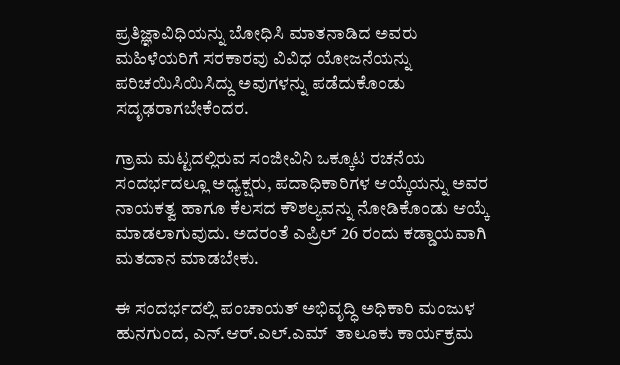ಪ್ರತಿಜ್ಞಾವಿಧಿಯನ್ನು ಬೋಧಿಸಿ ಮಾತನಾಡಿದ ಅವರು ಮಹಿಳೆಯರಿಗೆ ಸರಕಾರವು ವಿವಿಧ ಯೋಜನೆಯನ್ನು ಪರಿಚಯಿಸಿಯಿಸಿದ್ದು ಅವುಗಳನ್ನು ಪಡೆದುಕೊಂಡು  ಸದೃಢರಾಗಬೇಕೆಂದರ.

ಗ್ರಾಮ ಮಟ್ಟದಲ್ಲಿರುವ ಸಂಜೀವಿನಿ ಒಕ್ಕೂಟ ರಚನೆಯ ಸಂದರ್ಭದಲ್ಲೂ ಅಧ್ಯಕ್ಷರು, ಪದಾಧಿಕಾರಿಗಳ ಆಯ್ಕೆಯನ್ನು ಅವರ ನಾಯಕತ್ವ ಹಾಗೂ ಕೆಲಸದ ಕೌಶಲ್ಯವನ್ನು ನೋಡಿಕೊಂಡು ಆಯ್ಕೆ ಮಾಡಲಾಗುವುದು. ಅದರಂತೆ ಎಪ್ರಿಲ್ 26 ರಂದು ಕಡ್ಡಾಯವಾಗಿ ಮತದಾನ ಮಾಡಬೇಕು.

ಈ ಸಂದರ್ಭದಲ್ಲಿ ಪಂಚಾಯತ್ ಅಭಿವೃದ್ಧಿ ಅಧಿಕಾರಿ ಮಂಜುಳ ಹುನಗುಂದ, ಎನ್.ಆರ್.ಎಲ್.ಎಮ್  ತಾಲೂಕು ಕಾರ್ಯಕ್ರಮ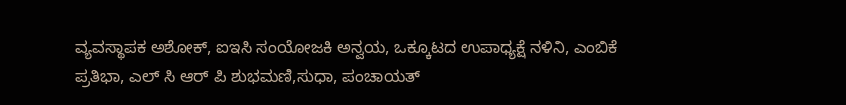ವ್ಯವಸ್ಥಾಪಕ ಅಶೋಕ್, ಐಇಸಿ ಸಂಯೋಜಕಿ ಅನ್ವಯ, ಒಕ್ಕೂಟದ ಉಪಾಧ್ಯಕ್ಷೆ ನಳಿನಿ, ಎಂಬಿಕೆ ಪ್ರತಿಭಾ, ಎಲ್ ಸಿ ಆರ್ ಪಿ ಶುಭಮಣಿ,ಸುಧಾ, ಪಂಚಾಯತ್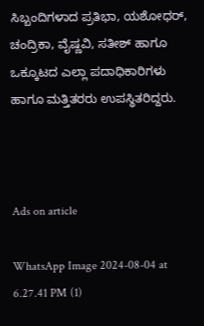ಸಿಬ್ಬಂದಿಗಳಾದ ಪ್ರತಿಭಾ, ಯಶೋಧರ್, ಚಂದ್ರಿಕಾ, ವೈಷ್ಣವಿ, ಸತೀಶ್ ಹಾಗೂ ಒಕ್ಕೂಟದ ಎಲ್ಲಾ ಪದಾಧಿಕಾರಿಗಳು ಹಾಗೂ ಮತ್ತಿತರರು ಉಪಸ್ಥಿತರಿದ್ದರು.



Ads on article

WhatsApp Image 2024-08-04 at 6.27.41 PM (1)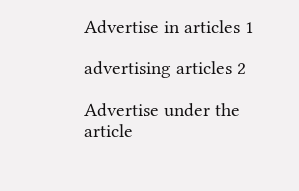Advertise in articles 1

advertising articles 2

Advertise under the article